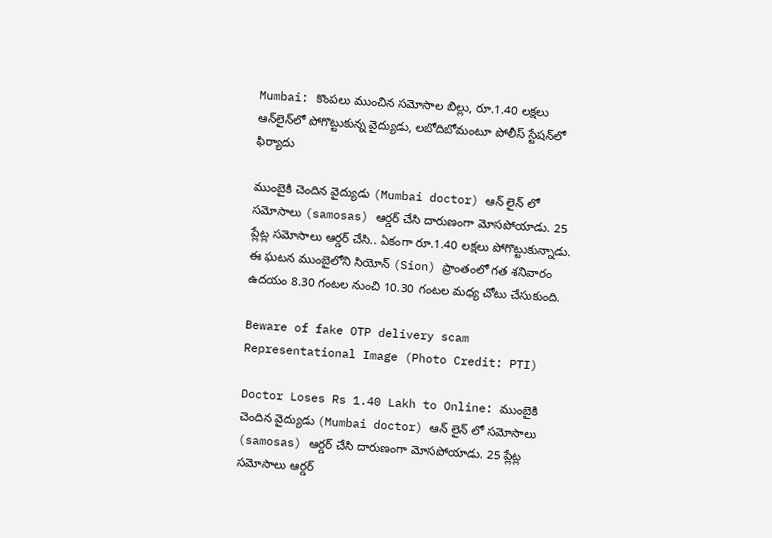Mumbai: కొంపలు ముంచిన సమోసాల బిల్లు, రూ.1.40 లక్షలు ఆన్‌లైన్‌‌లో పోగొట్టుకున్న వైద్యుడు, లబోదిబోమంటూ పోలీస్ స్టేషన్‌లో ఫిర్యాదు

ముంబైకి చెందిన వైద్యుడు (Mumbai doctor) ఆన్ లైన్ లో సమోసాలు (samosas) ఆర్డర్ చేసి దారుణంగా మోసపోయాడు. 25 ప్లేట్ల సమోసాలు ఆర్డర్ చేసి.. ఏకంగా రూ.1.40 లక్షలు పోగొట్టుకున్నాడు. ఈ ఘటన ముంబైలోని సియోన్ (Sion) ప్రాంతంలో గత శనివారం ఉదయం 8.30 గంటల నుంచి 10.30 గంటల మధ్య చోటు చేసుకుంది.

Beware of fake OTP delivery scam Representational Image (Photo Credit: PTI)

Doctor Loses Rs 1.40 Lakh to Online: ముంబైకి చెందిన వైద్యుడు (Mumbai doctor) ఆన్ లైన్ లో సమోసాలు (samosas) ఆర్డర్ చేసి దారుణంగా మోసపోయాడు. 25 ప్లేట్ల సమోసాలు ఆర్డర్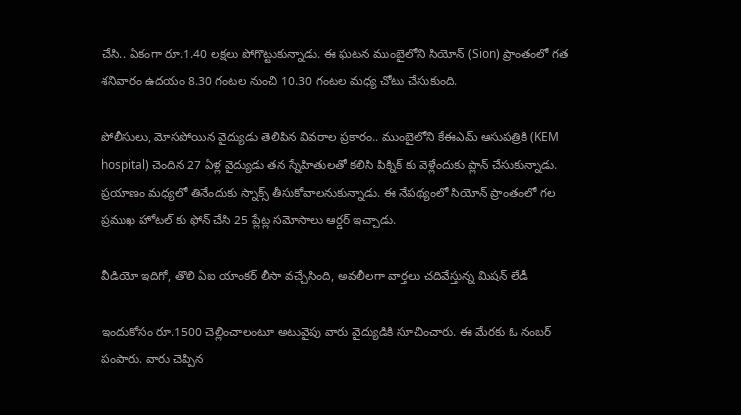చేసి.. ఏకంగా రూ.1.40 లక్షలు పోగొట్టుకున్నాడు. ఈ ఘటన ముంబైలోని సియోన్ (Sion) ప్రాంతంలో గత శనివారం ఉదయం 8.30 గంటల నుంచి 10.30 గంటల మధ్య చోటు చేసుకుంది.

పోలీసులు, మోసపోయిన వైద్యుడు తెలిపిన వివరాల ప్రకారం.. ముంబైలోని కేఈఎమ్ ఆసుపత్రికి (KEM hospital) చెందిన 27 ఏళ్ల వైద్యుడు తన స్నేహితులతో కలిసి పిక్నిక్ కు వెళ్లేందుకు ప్లాన్ చేసుకున్నాడు. ప్రయాణం మధ్యలో తినేందుకు స్నాక్స్ తీసుకోవాలనుకున్నాడు. ఈ నేపథ్యంలో సియోన్ ప్రాంతంలో గల ప్రముఖ హోటల్ కు ఫోన్ చేసి 25 ప్లేట్ల సమోసాలు ఆర్డర్ ఇచ్చాడు.

వీడియో ఇదిగో, తొలి ఏఐ యాంకర్‌ లీసా వచ్చేసింది, అవలీలగా వార్తలు చదివేస్తున్న మిషన్ లేడీ

ఇందుకోసం రూ.1500 చెల్లించాలంటూ అటువైపు వారు వైద్యుడికి సూచించారు. ఈ మేరకు ఓ నంబర్ పంపారు. వారు చెప్పిన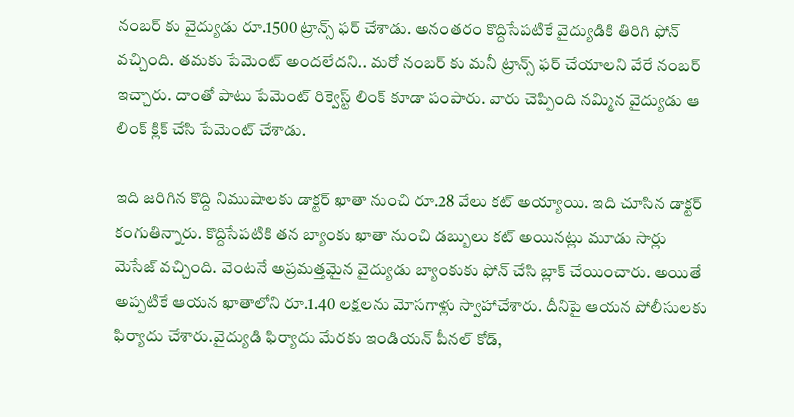నంబర్ కు వైద్యుడు రూ.1500 ట్రాన్స్ ఫర్ చేశాడు. అనంతరం కొద్దిసేపటికే వైద్యుడికి తిరిగి ఫోన్ వచ్చింది. తమకు పేమెంట్ అందలేదని.. మరో నంబర్ కు మనీ ట్రాన్స్ ఫర్ చేయాలని వేరే నంబర్ ఇచ్చారు. దాంతో పాటు పేమెంట్ రిక్వెస్ట్ లింక్ కూడా పంపారు. వారు చెప్పింది నమ్మిన వైద్యుడు ఆ లింక్ క్లిక్ చేసి పేమెంట్ చేశాడు.

ఇది జరిగిన కొద్ది నిముషాలకు డాక్టర్‌ ఖాతా నుంచి రూ.28 వేలు కట్‌ అయ్యాయి. ఇది చూసిన డాక్టర్‌ కంగుతిన్నారు. కొద్దిసేపటికి తన బ్యాంకు ఖాతా నుంచి డబ్బులు కట్‌ అయినట్లు మూడు సార్లు మెసేజ్‌ వచ్చింది. వెంటనే అప్రమత్తమైన వైద్యుడు బ్యాంకుకు ఫోన్‌ చేసి బ్లాక్‌ చేయించారు. అయితే అప్పటికే ఆయన ఖాతాలోని రూ.1.40 లక్షలను మోసగాళ్లు స్వాహాచేశారు. దీనిపై ఆయన పోలీసులకు ఫిర్యాదు చేశారు.వైద్యుడి ఫిర్యాదు మేరకు ఇండియన్ పీనల్ కోడ్,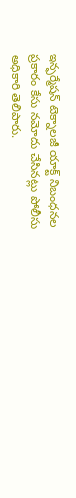ఇన్ఫర్మేషన్ టెక్నాలజీ యాక్ట్ నిబంధనల ప్రకారం కేసు నమోదు చేసినట్లు పోలీసు అధికారి తెలిపారు.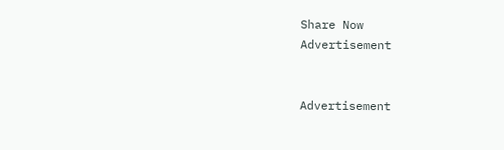Share Now
Advertisement


Advertisement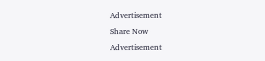Advertisement
Share Now
Advertisement